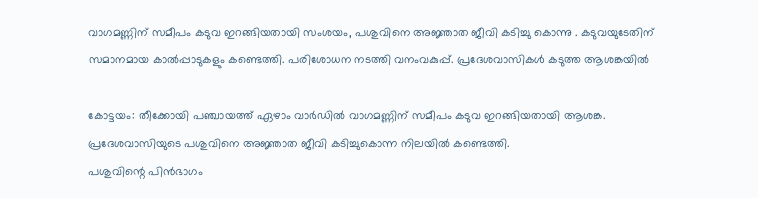വാഗമണ്ണിന് സമീപം കടുവ ഇറങ്ങിയതായി സംശയം, പശുവിനെ അജ്ഞാത ജീവി കടിച്ചു കൊന്നു . കടുവയുടേതിന് സമാനമായ കാൽപ്പാടുകളും കണ്ടെത്തി. പരിശോധന നടത്തി വനംവകുപ്പ്. പ്രദേശവാസികൾ കടുത്ത ആശങ്കയിൽ

കോട്ടയം: തീക്കോയി പഞ്ചായത്ത് ഏഴാം വാർഡിൽ വാഗമണ്ണിന് സമീപം കടുവ ഇറങ്ങിയതായി ആശങ്ക. പ്രദേശവാസിയുടെ പശുവിനെ അജ്ഞാത ജീവി കടിച്ചുകൊന്ന നിലയിൽ കണ്ടെത്തി.
പശുവിന്റെ പിൻഭാഗം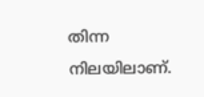തിന്ന നിലയിലാണ്.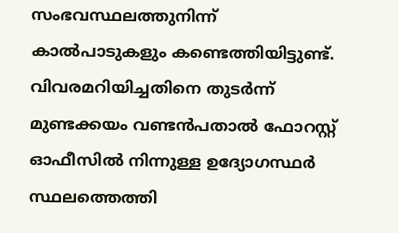സംഭവസ്ഥലത്തുനിന്ന് കാൽപാടുകളും കണ്ടെത്തിയിട്ടുണ്ട്.
വിവരമറിയിച്ചതിനെ തുടർന്ന് മുണ്ടക്കയം വണ്ടൻപതാൽ ഫോറസ്റ്റ് ഓഫീസിൽ നിന്നുള്ള ഉദ്യോഗസ്ഥർ സ്ഥലത്തെത്തി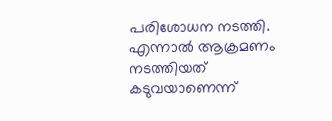പരിശോധന നടത്തി.
എന്നാൽ ആക്രമണം നടത്തിയത് കടുവയാണെന്ന്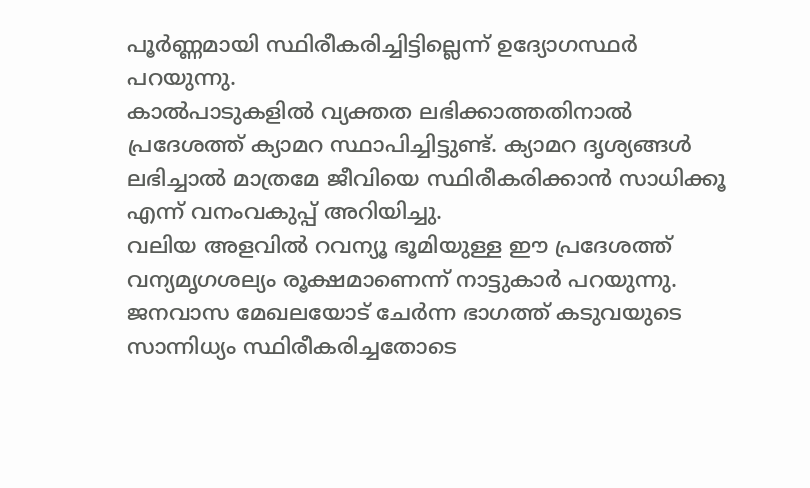പൂർണ്ണമായി സ്ഥിരീകരിച്ചിട്ടില്ലെന്ന് ഉദ്യോഗസ്ഥർ പറയുന്നു.
കാൽപാടുകളിൽ വ്യക്തത ലഭിക്കാത്തതിനാൽ പ്രദേശത്ത് ക്യാമറ സ്ഥാപിച്ചിട്ടുണ്ട്. ക്യാമറ ദൃശ്യങ്ങൾ ലഭിച്ചാൽ മാത്രമേ ജീവിയെ സ്ഥിരീകരിക്കാൻ സാധിക്കൂ എന്ന് വനംവകുപ്പ് അറിയിച്ചു.
വലിയ അളവിൽ റവന്യൂ ഭൂമിയുള്ള ഈ പ്രദേശത്ത് വന്യമൃഗശല്യം രൂക്ഷമാണെന്ന് നാട്ടുകാർ പറയുന്നു. ജനവാസ മേഖലയോട് ചേർന്ന ഭാഗത്ത് കടുവയുടെ സാന്നിധ്യം സ്ഥിരീകരിച്ചതോടെ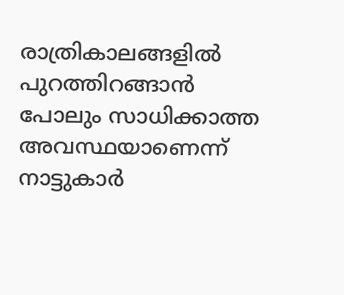രാത്രികാലങ്ങളിൽ പുറത്തിറങ്ങാൻ പോലും സാധിക്കാത്ത അവസ്ഥയാണെന്ന് നാട്ടുകാർ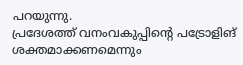പറയുന്നു.
പ്രദേശത്ത് വനംവകുപ്പിന്റെ പട്രോളിങ് ശക്തമാക്കണമെന്നും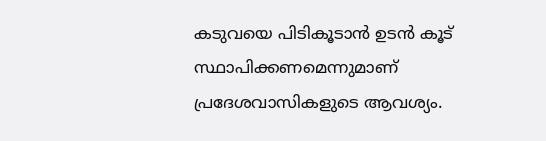കടുവയെ പിടികൂടാൻ ഉടൻ കൂട് സ്ഥാപിക്കണമെന്നുമാണ് പ്രദേശവാസികളുടെ ആവശ്യം.